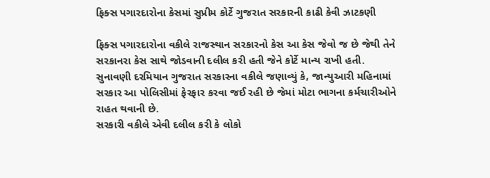ફિક્સ પગારદારોના કેસમાં સુપ્રીમ કોર્ટે ગુજરાત સરકારની કાઢી કેવી ઝાટકણી

ફિક્સ પગારદારોના વકીલે રાજસ્થાન સરકારનો કેસ આ કેસ જેવો જ છે જેથી તેને સરકાનરા કેસ સાથે જોડવાની દલીલ કરી હતી જેને કોર્ટે માન્ય રાખી હતી.
સુનાવણી દરમિયાન ગુજરાત સરકારના વકીલે જણાવ્યું કે, જાન્યુઆરી મહિનામાં સરકાર આ પોલિસીમાં ફેરફાર કરવા જઈ રહી છે જેમાં મોટા ભાગના કર્મચારીઓને રાહત થવાની છે.
સરકારી વકીલે એવી દલીલ કરી કે લોકો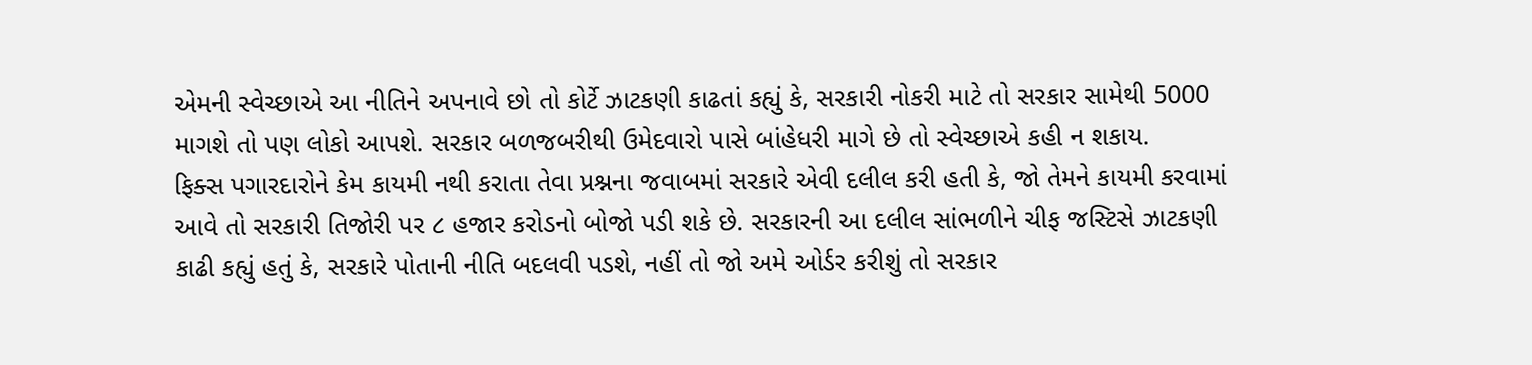એમની સ્વેચ્છાએ આ નીતિને અપનાવે છો તો કોર્ટે ઝાટકણી કાઢતાં કહ્યું કે, સરકારી નોકરી માટે તો સરકાર સામેથી 5000 માગશે તો પણ લોકો આપશે. સરકાર બળજબરીથી ઉમેદવારો પાસે બાંહેધરી માગે છે તો સ્વેચ્છાએ કહી ન શકાય.
ફિક્સ પગારદારોને કેમ કાયમી નથી કરાતા તેવા પ્રશ્નના જવાબમાં સરકારે એવી દલીલ કરી હતી કે, જો તેમને કાયમી કરવામાં આવે તો સરકારી તિજોરી પર ૮ હજાર કરોડનો બોજો પડી શકે છે. સરકારની આ દલીલ સાંભળીને ચીફ જસ્ટિસે ઝાટકણી કાઢી કહ્યું હતું કે, સરકારે પોતાની નીતિ બદલવી પડશે, નહીં તો જો અમે ઓર્ડર કરીશું તો સરકાર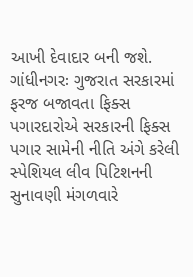આખી દેવાદાર બની જશે.
ગાંધીનગરઃ ગુજરાત સરકારમાં ફરજ બજાવતા ફિક્સ પગારદારોએ સરકારની ફિક્સ પગાર સામેની નીતિ અંગે કરેલી સ્પેશિયલ લીવ પિટિશનની સુનાવણી મંગળવારે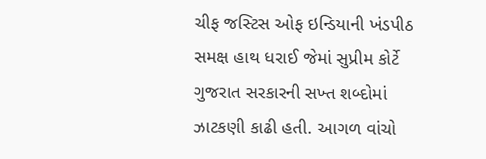ચીફ જસ્ટિસ ઓફ ઇન્ડિયાની ખંડપીઠ સમક્ષ હાથ ધરાઈ જેમાં સુપ્રીમ કોર્ટે ગુજરાત સરકારની સખ્ત શબ્દોમાં ઝાટકણી કાઢી હતી. આગળ વાંચો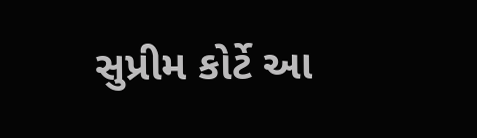સુપ્રીમ કોર્ટે આ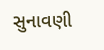સુનાવણી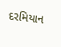દરમિયાન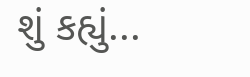શું કહ્યું...